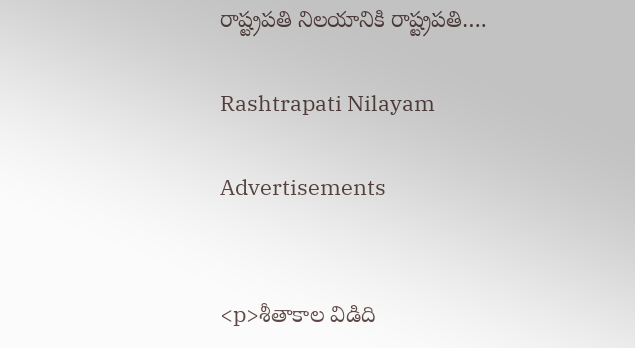రాష్ట్రపతి నిలయానికి రాష్ట్రపతి….

Rashtrapati Nilayam

Advertisements


<p>శీతాకాల విడిది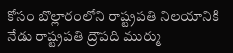కోసం బొల్లారంలోని రాష్ట్రపతి నిలయానికి నేడు రాష్ట్రపతి ద్రౌపది ముర్ము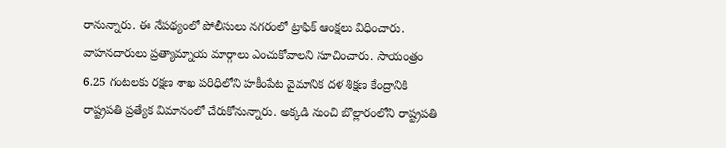రానున్నారు. ఈ నేపథ్యంలో పోలీసులు నగరంలో ట్రాఫిక్ ఆంక్షలు విధించారు. వాహనదారులు ప్రత్యామ్నాయ మార్గాలు ఎంచుకోవాలని సూచించారు. సాయంత్రం 6.25 గంటలకు రక్షణ శాఖ పరిధిలోని హకీంపేట వైమానిక దళ శిక్షణ కేంద్రానికి రాష్ట్రపతి ప్రత్యేక విమానంలో చేరుకోనున్నారు. అక్కడి నుంచి బొల్లారంలోని రాష్ట్రపతి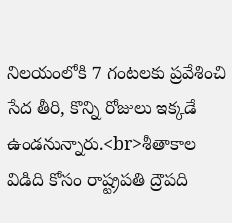నిలయంలోకి 7 గంటలకు ప్రవేశించి సేద తీరి, కొన్ని రోజులు ఇక్కడే ఉండనున్నారు.<br>శీతాకాల విడిది కోసం రాష్ట్రపతి ద్రౌపది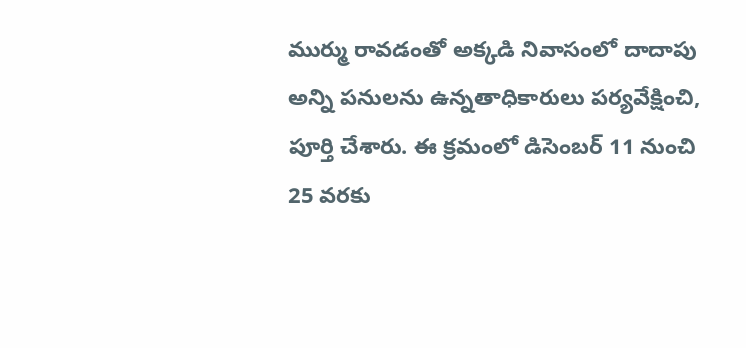ముర్ము రావడంతో అక్కడి నివాసంలో దాదాపు అన్ని పనులను ఉన్నతాధికారులు పర్యవేక్షించి, పూర్తి చేశారు. ఈ క్రమంలో డిసెంబర్ 11 నుంచి 25 వరకు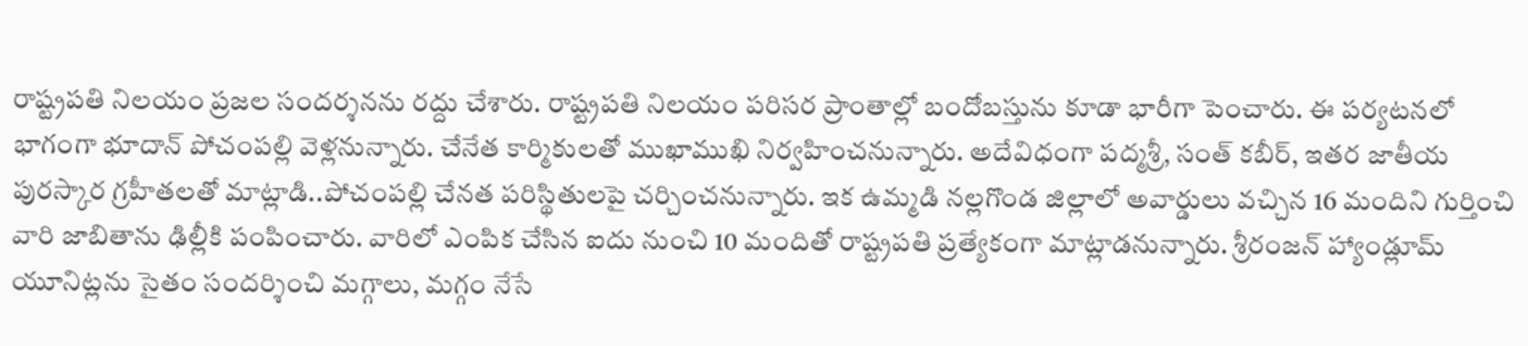రాష్ట్రపతి నిలయం ప్రజల సందర్శనను రద్దు చేశారు. రాష్ట్రపతి నిలయం పరిసర ప్రాంతాల్లో బందోబస్తును కూడా భారీగా పెంచారు. ఈ పర్యటనలో భాగంగా భూదాన్ పోచంపల్లి వెళ్లనున్నారు. చేనేత కార్మికులతో ముఖాముఖి నిర్వహించనున్నారు. అదేవిధంగా పద్మశ్రీ, సంత్ కబీర్, ఇతర జాతీయ పురస్కార గ్రహీతలతో మాట్లాడి..పోచంపల్లి చేనత పరిస్థితులపై చర్చించనున్నారు. ఇక ఉమ్మడి నల్లగొండ జిల్లాలో అవార్డులు వచ్చిన 16 మందిని గుర్తించి వారి జాబితాను ఢిల్లీకి పంపించారు. వారిలో ఎంపిక చేసిన ఐదు నుంచి 10 మందితో రాష్ట్రపతి ప్రత్యేకంగా మాట్లాడనున్నారు. శ్రీరంజన్ హ్యాండ్లూమ్ యూనిట్లను సైతం సందర్శించి మగ్గాలు, మగ్గం నేసే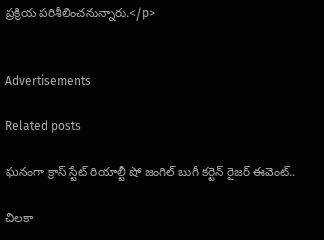ప్రక్రియ పరిశీలించనున్నారు.</p>


Advertisements

Related posts

ఘనంగా క్రాస్ స్టేట్ రియాల్టీ షో జంగిల్ బుగీ కర్టెన్ రైజర్ ఈవెంట్..

చిలకా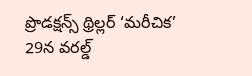ప్రొడక్ష‌న్స్ థ్రిల్ల‌ర్ ‘మరీచిక’ 29న వరల్డ్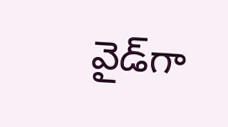వైడ్‌గా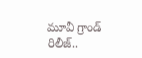మూవీ గ్రాండ్ రిలీజ్‌..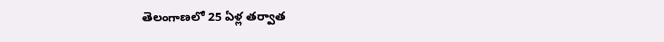తెలంగాణలో 25 ఏళ్ల తర్వాత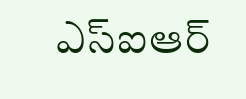ఎస్ఐఆర్